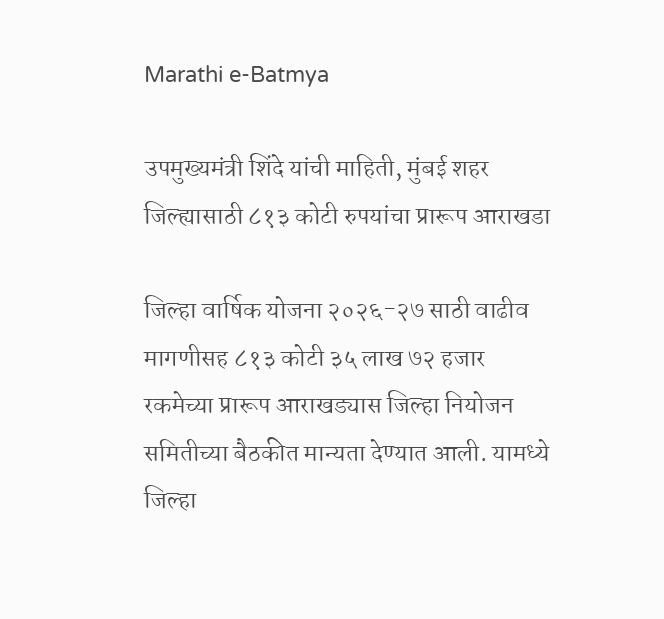Marathi e-Batmya

उपमुख्यमंत्री शिंदे यांची माहिती, मुंबई शहर जिल्ह्यासाठी ८१३ कोटी रुपयांचा प्रारूप आराखडा

जिल्हा वार्षिक योजना २०२६-२७ साठी वाढीव मागणीसह ८१३ कोटी ३५ लाख ७२ हजार रकमेच्या प्रारूप आराखड्यास जिल्हा नियोजन समितीच्या बैठकीत मान्यता देण्यात आली. यामध्ये जिल्हा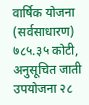वार्षिक योजना (सर्वसाधारण) ७८५.३५ कोटी, अनुसूचित जाती उपयोजना २८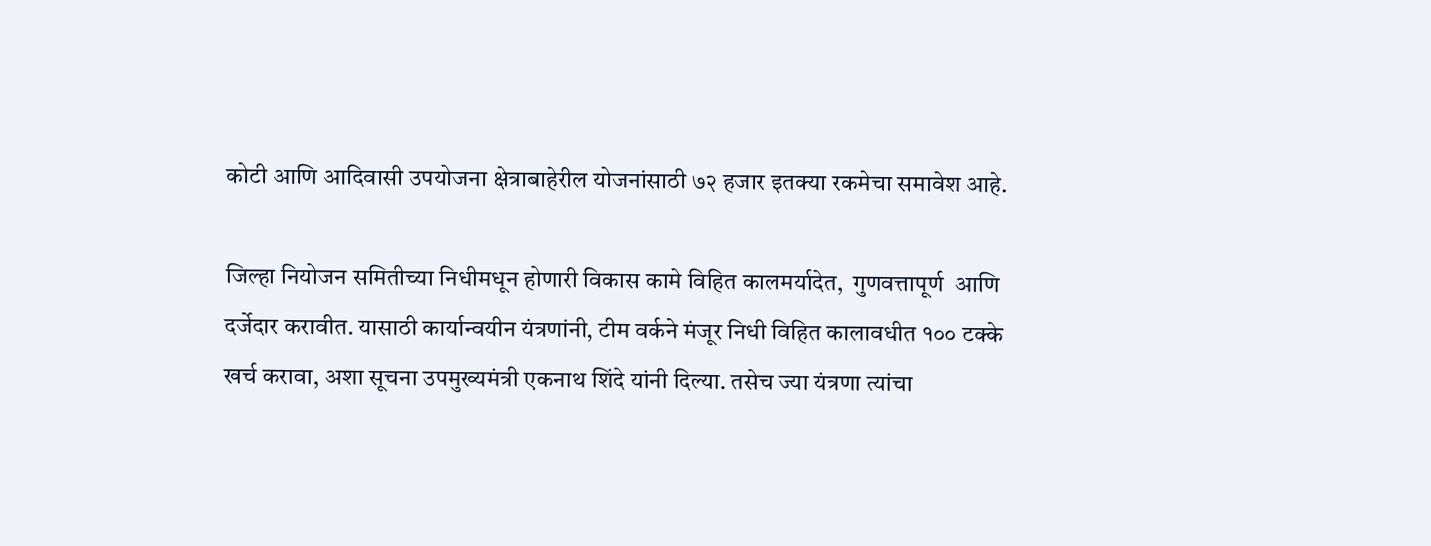कोटी आणि आदिवासी उपयोजना क्षेत्राबाहेरील योजनांसाठी ७२ हजार इतक्या रकमेचा समावेश आहे.

जिल्हा नियोजन समितीच्या निधीमधून होणारी विकास कामे विहित कालमर्यादेत,  गुणवत्तापूर्ण  आणि दर्जेदार करावीत. यासाठी कार्यान्वयीन यंत्रणांनी, टीम वर्कने मंजूर निधी विहित कालावधीत १०० टक्के खर्च करावा, अशा सूचना उपमुख्यमंत्री एकनाथ शिंदे यांनी दिल्या. तसेच ज्या यंत्रणा त्यांचा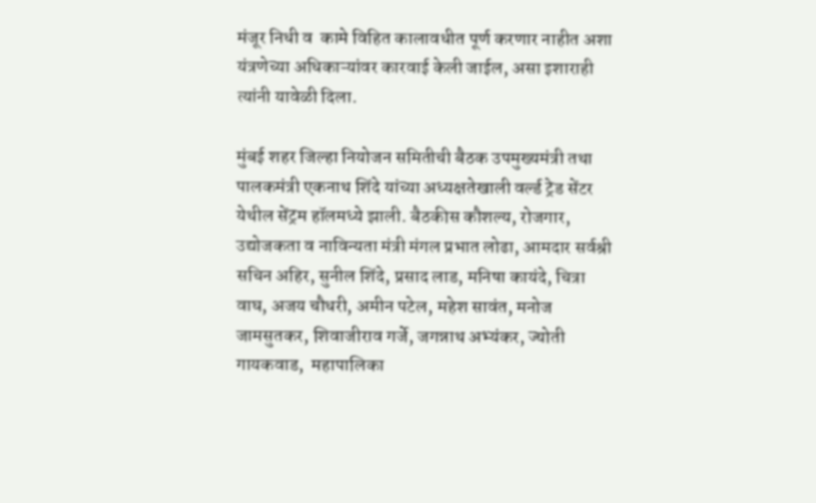मंजूर निधी व  कामे विहित कालावधीत पूर्ण करणार नाहीत अशा यंत्रणेच्या अधिकाऱ्यांवर कारवाई केली जाईल, असा इशाराही त्यांनी यावेळी दिला.

मुंबई शहर जिल्हा नियोजन समितीची बैठक उपमुख्यमंत्री तथा  पालकमंत्री एकनाथ शिंदे यांच्या अध्यक्षतेखाली वर्ल्ड ट्रेड सेंटर येथील सेंट्रम हॉलमध्ये झाली. बैठकीस कौशल्य, रोजगार, उद्योजकता व नाविन्यता मंत्री मंगल प्रभात लोढा, आमदार सर्वश्री सचिन अहिर, सुनील शिंदे, प्रसाद लाड, मनिषा कायंदे, चित्रा वाघ, अजय चौधरी, अमीन पटेल, महेश सावंत, मनोज जामसुतकर, शिवाजीराव गर्जे, जगन्नाथ अभ्यंकर, ज्योती गायकवाड,  महापालिका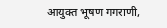आयुक्त भूषण गगराणी,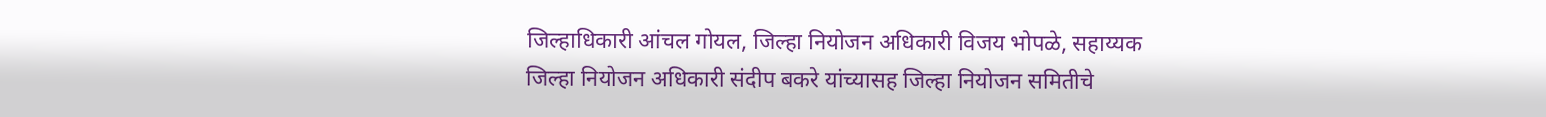जिल्हाधिकारी आंचल गोयल, जिल्हा नियोजन अधिकारी विजय भोपळे, सहाय्यक जिल्हा नियोजन अधिकारी संदीप बकरे यांच्यासह जिल्हा नियोजन समितीचे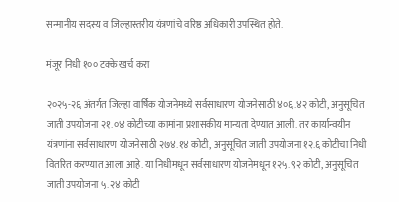सन्मानीय सदस्य व जिल्हास्तरीय यंत्रणांचे वरिष्ठ अधिकारी उपस्थित होते.

मंजूर निधी १०० टक्के खर्च करा

२०२५-२६ अंतर्गत जिल्हा वार्षिक योजनेमध्ये सर्वसाधारण योजनेसाठी ४०६.४२ कोटी, अनुसूचित जाती उपयोजना २१.०४ कोटीच्या कामांना प्रशासकीय मान्यता देण्यात आली. तर कार्यान्वयीन यंत्रणांना सर्वसाधारण योजनेसाठी २७४.१४ कोटी, अनुसूचित जाती उपयोजना १२.६ कोटीचा निधी वितरित करण्यात आला आहे. या निधीमधून सर्वसाधारण योजनेमधून १२५.९२ कोटी, अनुसूचित जाती उपयोजना ५.२४ कोटी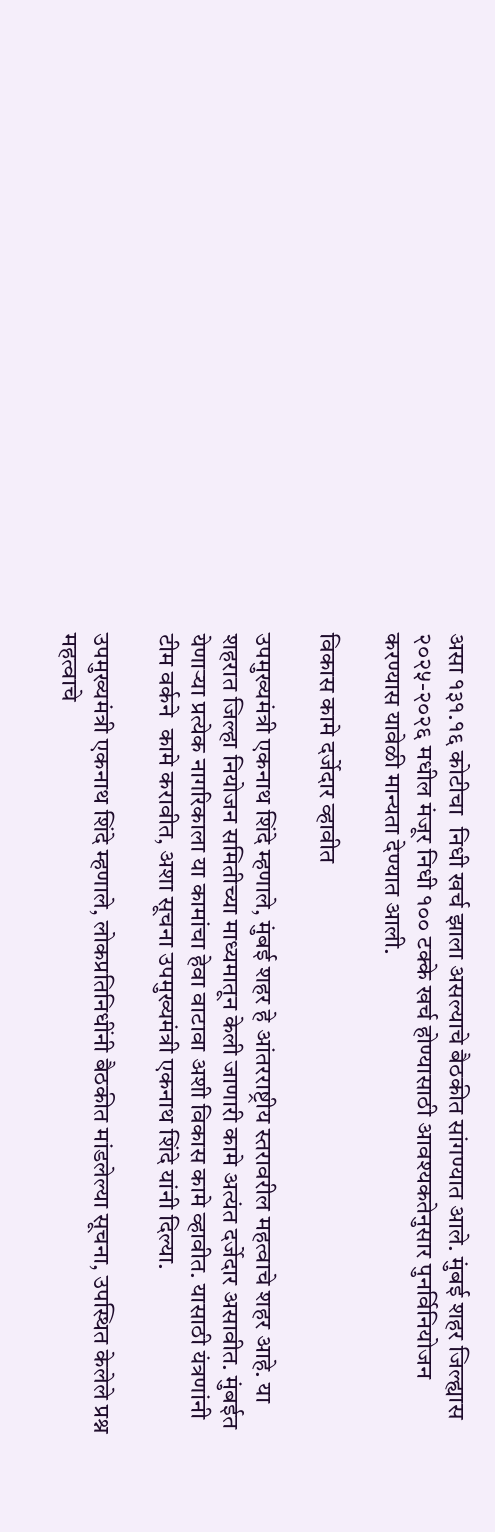असा १३१.१६ कोटीचा  निधी खर्च झाला असल्याचे बैठकीत सांगण्यात आले. मुंबई शहर जिल्ह्यास २०२५-२०२६ मधील मंजूर निधी १०० टक्के खर्च होण्यासाठी आवश्यकतेनुसार पुनर्विनियोजन करण्यास यावेळी मान्यता देण्यात आली.

विकास कामे दर्जेदार व्हावीत

उपमुख्यमंत्री एकनाथ शिंदे म्हणाले, मुंबई शहर हे आंतरराष्ट्रीय स्तरावरील महत्वाचे शहर आहे. या शहरात जिल्हा नियोजन समितीच्या माध्यमातून केली जाणारी कामे अत्यंत दर्जेदार असावीत. मुंबईत येणाऱ्या प्रत्येक नागरिकाला या कामांचा हेवा वाटावा अशी विकास कामे व्हावीत. यासाठी यंत्रणांनी टीम वर्कने  कामे करावीत, अशा सूचना उपमुख्यमंत्री एकनाथ शिंदे यांनी दिल्या.

उपमुख्यमंत्री एकनाथ शिंदे म्हणाले, लोकप्रतिनिधींनी बैठकीत मांडलेल्या सूचना, उपस्थित केलेले प्रश्न महत्वाचे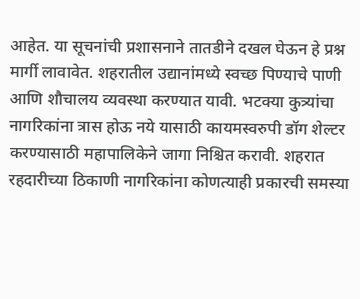आहेत. या सूचनांची प्रशासनाने तातडीने दखल घेऊन हे प्रश्न मार्गी लावावेत. शहरातील उद्यानांमध्ये स्वच्छ पिण्याचे पाणी आणि शौचालय व्यवस्था करण्यात यावी. भटक्या कुत्र्यांचा नागरिकांना त्रास होऊ नये यासाठी कायमस्वरुपी डॉग शेल्टर  करण्यासाठी महापालिकेने जागा निश्चित करावी. शहरात रहदारीच्या ठिकाणी नागरिकांना कोणत्याही प्रकारची समस्या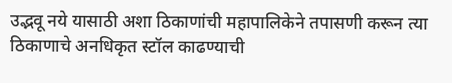उद्भवू नये यासाठी अशा ठिकाणांची महापालिकेने तपासणी करून त्या ठिकाणाचे अनधिकृत स्टॉल काढण्याची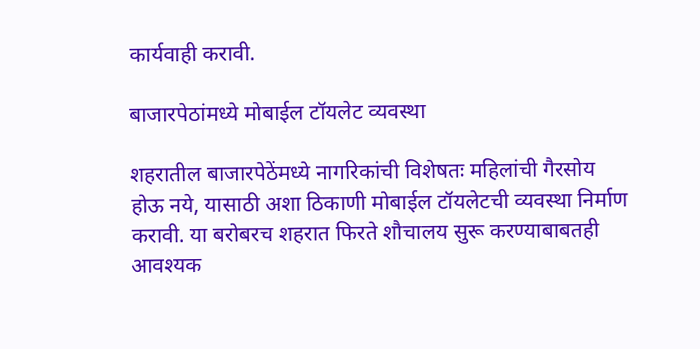कार्यवाही करावी.

बाजारपेठांमध्ये मोबाईल टॉयलेट व्यवस्था

शहरातील बाजारपेठेंमध्ये नागरिकांची विशेषतः महिलांची गैरसोय होऊ नये, यासाठी अशा ठिकाणी मोबाईल टॉयलेटची व्यवस्था निर्माण करावी. या बरोबरच शहरात फिरते शौचालय सुरू करण्याबाबतही आवश्यक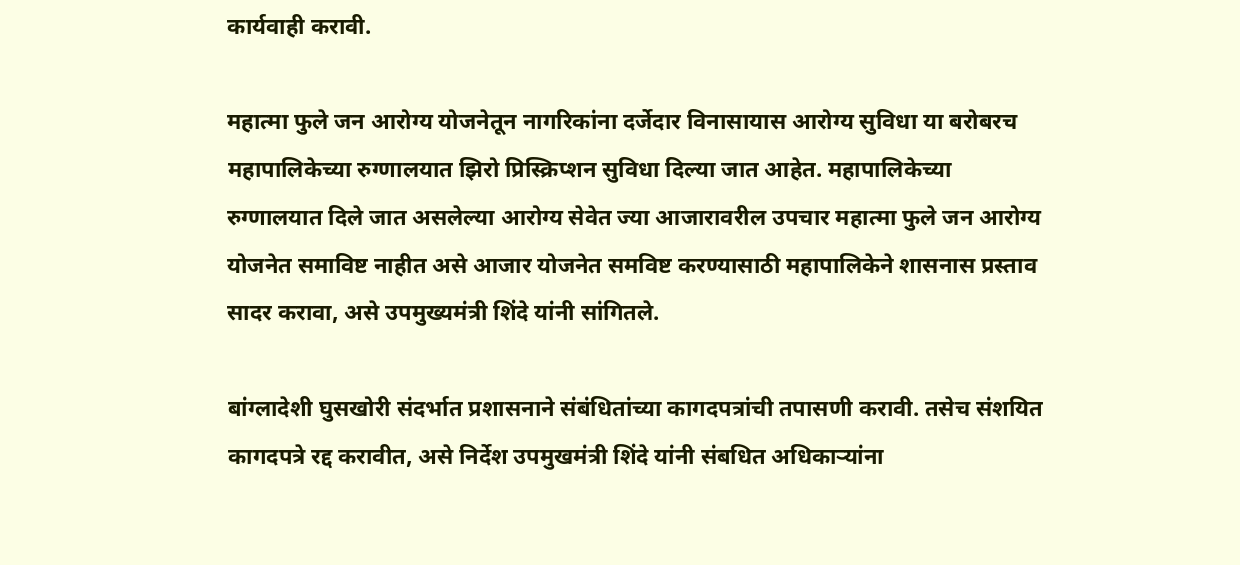कार्यवाही करावी.

महात्मा फुले जन आरोग्य योजनेतून नागरिकांना दर्जेदार विनासायास आरोग्य सुविधा या बरोबरच महापालिकेच्या रुग्णालयात झिरो प्रिस्क्रिप्शन सुविधा दिल्या जात आहेत. महापालिकेच्या रुग्णालयात दिले जात असलेल्या आरोग्य सेवेत ज्या आजारावरील उपचार महात्मा फुले जन आरोग्य योजनेत समाविष्ट नाहीत असे आजार योजनेत समविष्ट करण्यासाठी महापालिकेने शासनास प्रस्ताव सादर करावा, असे उपमुख्यमंत्री शिंदे यांनी सांगितले.

बांग्लादेशी घुसखोरी संदर्भात प्रशासनाने संबंधितांच्या कागदपत्रांची तपासणी करावी. तसेच संशयित कागदपत्रे रद्द करावीत, असे निर्देश उपमुखमंत्री शिंदे यांनी संबधित अधिकाऱ्यांना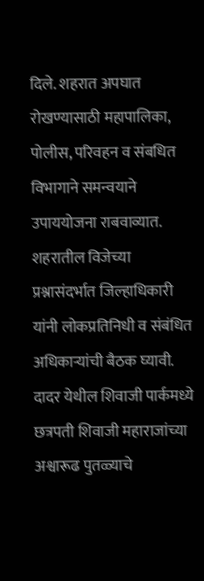दिले. शहरात अपघात रोखण्यासाठी महापालिका, पोलीस, परिवहन व संबधित विभागाने समन्वयाने उपाययोजना राबवाव्यात. शहरातील विजेच्या प्रश्नासंदर्भात जिल्हाधिकारी यांनी लोकप्रतिनिधी व संबंधित अधिकाऱ्यांची बैठक घ्यावी. दादर येथील शिवाजी पार्कमध्ये छत्रपती शिवाजी महाराजांच्या अश्वारूढ पुतळ्याचे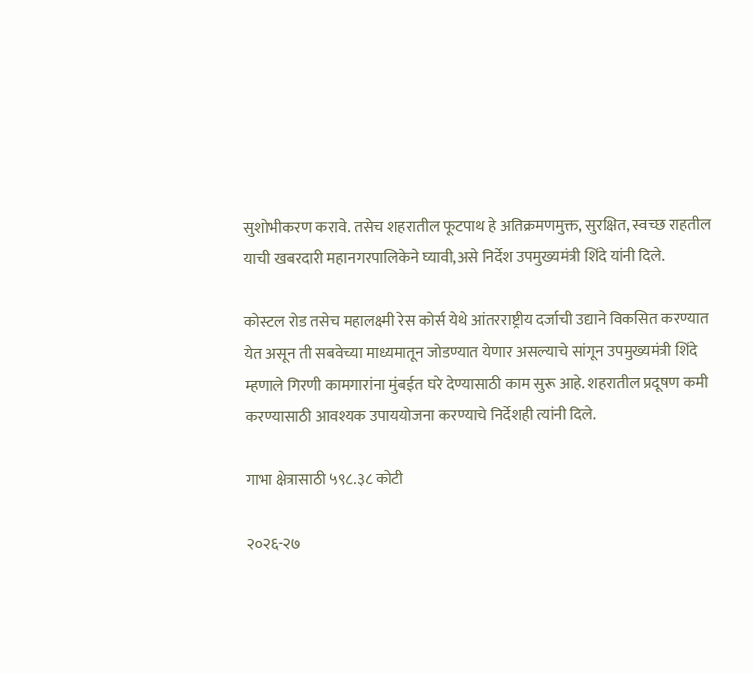सुशोभीकरण करावे. तसेच शहरातील फूटपाथ हे अतिक्रमणमुक्त, सुरक्षित, स्वच्छ राहतील याची खबरदारी महानगरपालिकेने घ्यावी,असे निर्देश उपमुख्यमंत्री ‍शिंदे यांनी दिले.

कोस्टल रोड तसेच महालक्ष्मी रेस कोर्स येथे आंतरराष्ट्रीय दर्जाची उद्याने विकसित करण्यात येत असून ती सबवेच्या माध्यमातून जोडण्यात येणार असल्याचे सांगून उपमुख्यमंत्री शिंदे म्हणाले गिरणी कामगारांना मुंबईत घरे देण्यासाठी काम सुरू आहे. शहरातील प्रदूषण कमी करण्यासाठी आवश्यक उपाययोजना करण्याचे निर्देशही त्यांनी दिले.

गाभा क्षेत्रासाठी ५९८.३८ कोटी

२०२६-२७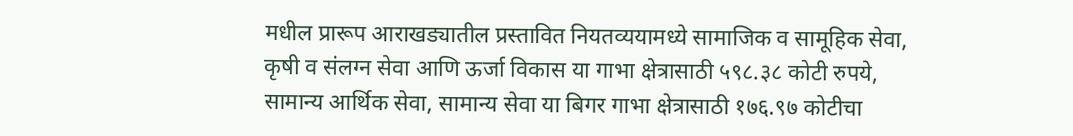मधील प्रारूप आराखड्यातील प्रस्तावित नियतव्ययामध्ये सामाजिक व सामूहिक सेवा, कृषी व संलग्न सेवा आणि ऊर्जा विकास या गाभा क्षेत्रासाठी ५९८.३८ कोटी रुपये, सामान्य आर्थिक सेवा, सामान्य सेवा या बिगर गाभा क्षेत्रासाठी १७६.९७ कोटीचा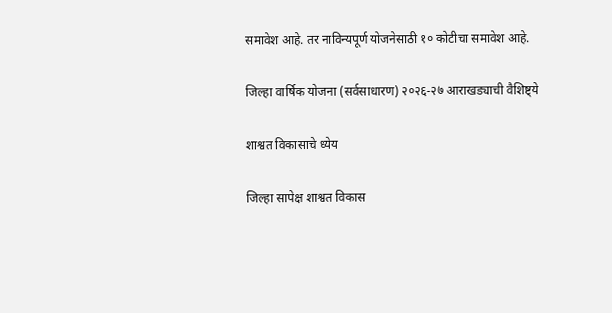समावेश आहे. तर नाविन्यपूर्ण योजनेसाठी १० कोटीचा समावेश आहे.

जिल्हा वार्षिक योजना (सर्वसाधारण) २०२६-२७ आराखड्याची वैशिष्ट्ये

शाश्वत विकासाचे ध्येय

जिल्हा सापेक्ष शाश्वत विकास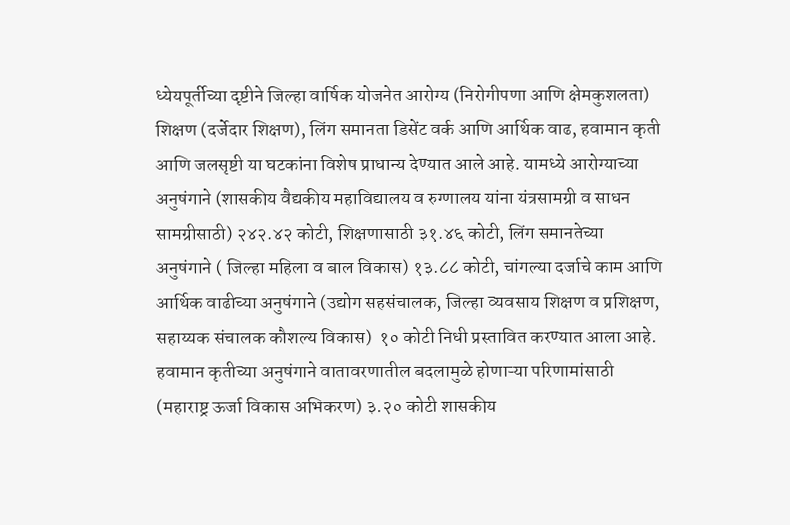ध्येयपूर्तीच्या दृष्टीने जिल्हा वार्षिक योजनेत आरोग्य (निरोगीपणा आणि क्षेमकुशलता) शिक्षण (दर्जेदार शिक्षण), लिंग समानता डिसेंट वर्क आणि आर्थिक वाढ, हवामान कृती आणि जलसृष्टी या घटकांना विशेष प्राधान्य देण्यात आले आहे. यामध्ये आरोग्याच्या अनुषंगाने (शासकीय वैद्यकीय महाविद्यालय व रुग्णालय यांना यंत्रसामग्री व साधन सामग्रीसाठी) २४२.४२ कोटी, शिक्षणासाठी ३१.४६ कोटी, लिंग समानतेच्या अनुषंगाने ( जिल्हा महिला व बाल विकास) १३.८८ कोटी, चांगल्या दर्जाचे काम आणि आर्थिक वाढीच्या अनुषंगाने (उद्योग सहसंचालक, जिल्हा व्यवसाय शिक्षण व प्रशिक्षण, सहाय्यक संचालक कौशल्य विकास)  १० कोटी निधी प्रस्तावित करण्यात आला आहे. हवामान कृतीच्या अनुषंगाने वातावरणातील बदलामुळे होणाऱ्या परिणामांसाठी (महाराष्ट्र ऊर्जा विकास अभिकरण) ३.२० कोटी शासकीय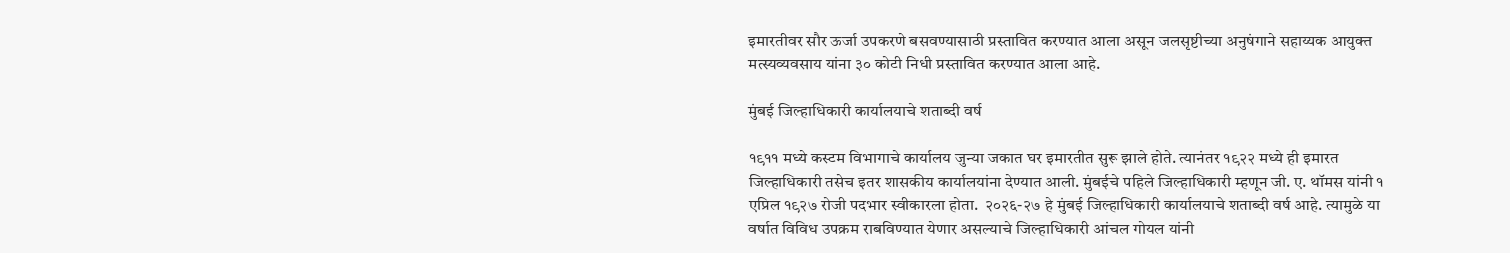इमारतीवर सौर ऊर्जा उपकरणे बसवण्यासाठी प्रस्तावित करण्यात आला असून जलसृष्टीच्या अनुषंगाने सहाय्यक आयुक्त मत्स्यव्यवसाय यांना ३० कोटी निधी प्रस्तावित करण्यात आला आहे.

मुंबई जिल्हाधिकारी कार्यालयाचे शताब्दी वर्ष

१९११ मध्ये कस्टम विभागाचे कार्यालय जुन्या जकात घर इमारतीत सुरू झाले होते. त्यानंतर १९२२ मध्ये ही इमारत जिल्हाधिकारी तसेच इतर शासकीय कार्यालयांना देण्यात आली. मुंबईचे पहिले जिल्हाधिकारी म्हणून जी. ए. थॉमस यांनी १ एप्रिल १९२७ रोजी पदभार स्वीकारला होता.  २०२६-२७ हे मुंबई जिल्हाधिकारी कार्यालयाचे शताब्दी वर्ष आहे. त्यामुळे या वर्षात विविध उपक्रम राबविण्यात येणार असल्याचे जिल्हाधिकारी आंचल गोयल यांनी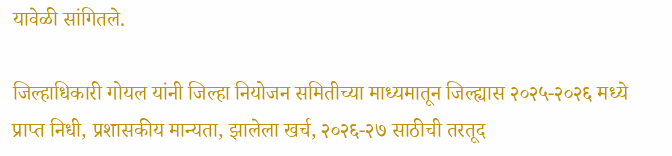यावेळी सांगितले.

जिल्हाधिकारी गोयल यांनी जिल्हा नियोजन समितीच्या माध्यमातून जिल्ह्यास २०२५-२०२६ मध्ये प्राप्त निधी, प्रशासकीय मान्यता, झालेला खर्च, २०२६-२७ साठीची तरतूद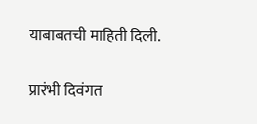याबाबतची माहिती दिली.

प्रारंभी दिवंगत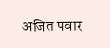अजित पवार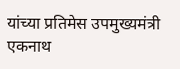यांच्या प्रतिमेस उपमुख्यमंत्री एकनाथ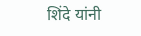शिंदे यांनी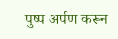पुष्प अर्पण करून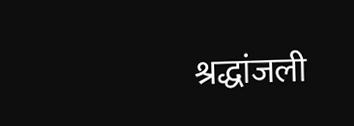श्रद्धांजली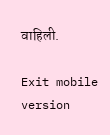वाहिली.

Exit mobile version